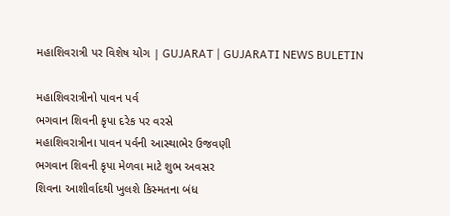મહાશિવરાત્રી પર વિશેષ યોગ | GUJARAT | GUJARATI NEWS BULETIN

મહાશિવરાત્રીનો પાવન પર્વ
ભગવાન શિવની કૃપા દરેક પર વરસે
મહાશિવરાત્રીના પાવન પર્વની આસ્થાભેર ઉજવણી
ભગવાન શિવની કૃપા મેળવા માટે શુભ અવસર
શિવના આશીર્વાદથી ખુલશે કિસ્મતના બંધ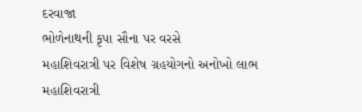દરવાજા
ભોળેનાથની કૃપા સૌના પર વરસે
મહાશિવરાત્રી પર વિશેષ ગ્રહયોગનો અનોખો લાભ
મહાશિવરાત્રી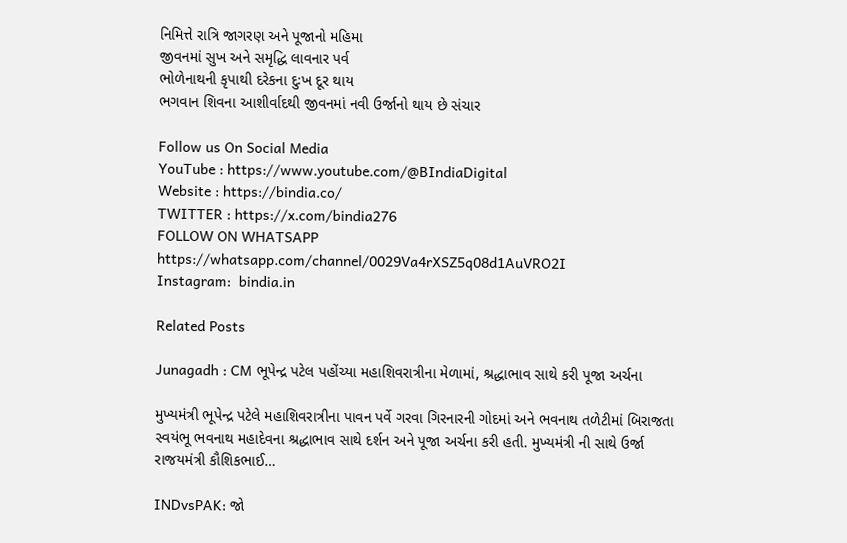નિમિત્તે રાત્રિ જાગરણ અને પૂજાનો મહિમા
જીવનમાં સુખ અને સમૃદ્ધિ લાવનાર પર્વ
ભોળેનાથની કૃપાથી દરેકના દુઃખ દૂર થાય
ભગવાન શિવના આશીર્વાદથી જીવનમાં નવી ઉર્જાનો થાય છે સંચાર

Follow us On Social Media
YouTube : https://www.youtube.com/@BIndiaDigital
Website : https://bindia.co/
TWITTER : https://x.com/bindia276
FOLLOW ON WHATSAPP  https://whatsapp.com/channel/0029Va4rXSZ5q08d1AuVRO2I
Instagram:  bindia.in

Related Posts

Junagadh : CM ભૂપેન્દ્ર પટેલ પહોંચ્યા મહાશિવરાત્રીના મેળામાં, શ્રદ્ધાભાવ સાથે કરી પૂજા અર્ચના

મુખ્યમંત્રી ભૂપેન્દ્ર પટેલે મહાશિવરાત્રીના પાવન પર્વે ગરવા ગિરનારની ગોદમાં અને ભવનાથ તળેટીમાં બિરાજતા સ્વયંભૂ ભવનાથ મહાદેવના શ્રદ્ધાભાવ સાથે દર્શન અને પૂજા અર્ચના કરી હતી. મુખ્યમંત્રી ની સાથે ઉર્જા રાજયમંત્રી કૌશિકભાઈ…

INDvsPAK: જો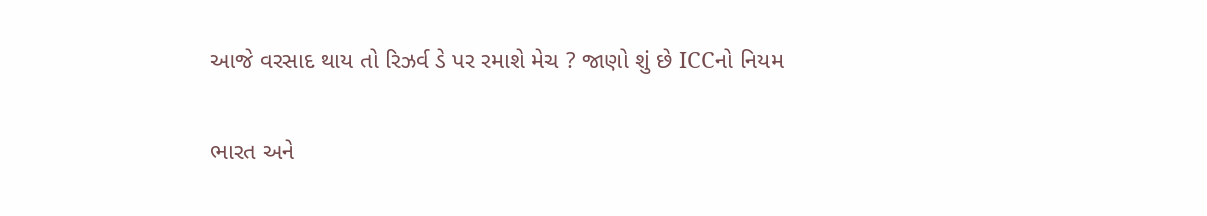આજે વરસાદ થાય તો રિઝર્વ ડે પર રમાશે મેચ ? જાણો શું છે ICCનો નિયમ

ભારત અને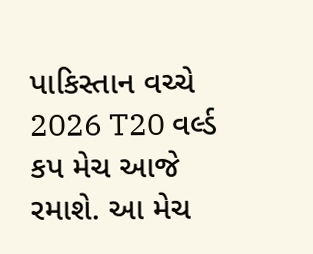પાકિસ્તાન વચ્ચે 2026 T20 વર્લ્ડ કપ મેચ આજે રમાશે. આ મેચ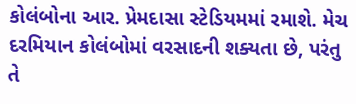કોલંબોના આર. પ્રેમદાસા સ્ટેડિયમમાં રમાશે. મેચ દરમિયાન કોલંબોમાં વરસાદની શક્યતા છે, પરંતુ તે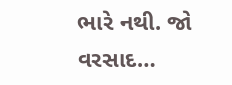ભારે નથી. જો વરસાદ…